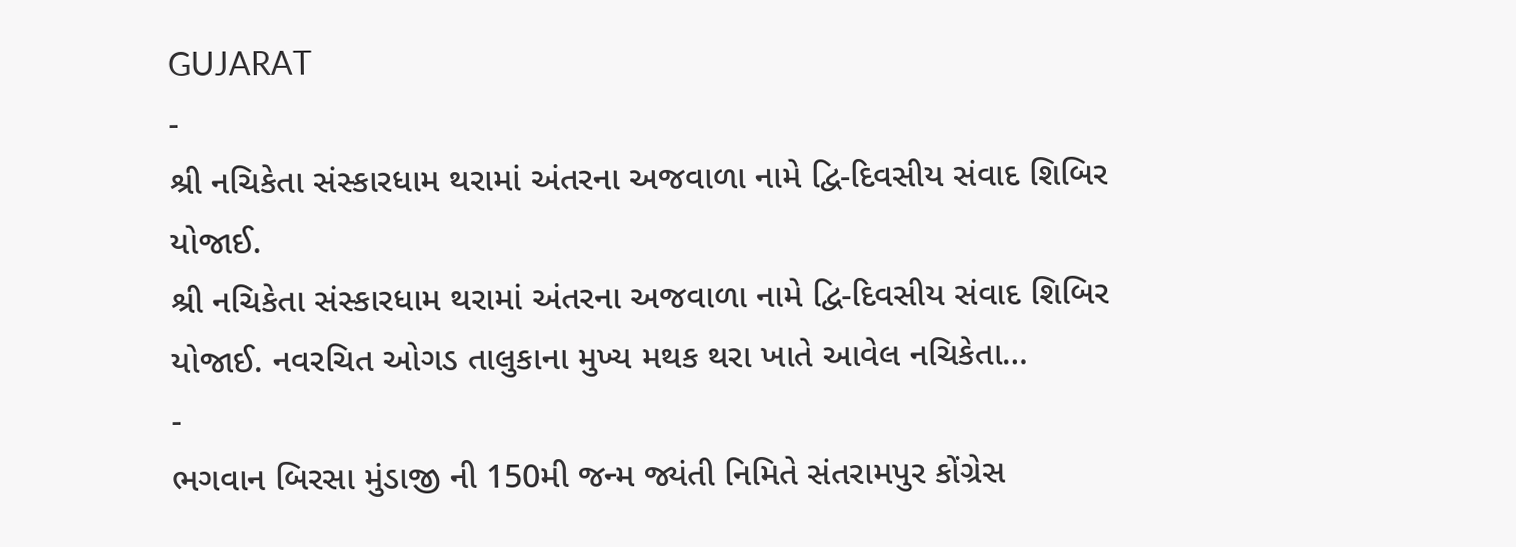GUJARAT
-
શ્રી નચિકેતા સંસ્કારધામ થરામાં અંતરના અજવાળા નામે દ્વિ-દિવસીય સંવાદ શિબિર યોજાઈ.
શ્રી નચિકેતા સંસ્કારધામ થરામાં અંતરના અજવાળા નામે દ્વિ-દિવસીય સંવાદ શિબિર યોજાઈ. નવરચિત ઓગડ તાલુકાના મુખ્ય મથક થરા ખાતે આવેલ નચિકેતા…
-
ભગવાન બિરસા મુંડાજી ની 150મી જન્મ જ્યંતી નિમિતે સંતરામપુર કોંગ્રેસ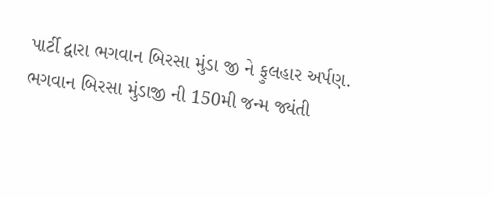પાર્ટી દ્વારા ભગવાન બિરસા મુંડા જી ને ફુલહાર અર્પણ.
ભગવાન બિરસા મુંડાજી ની 150મી જન્મ જ્યંતી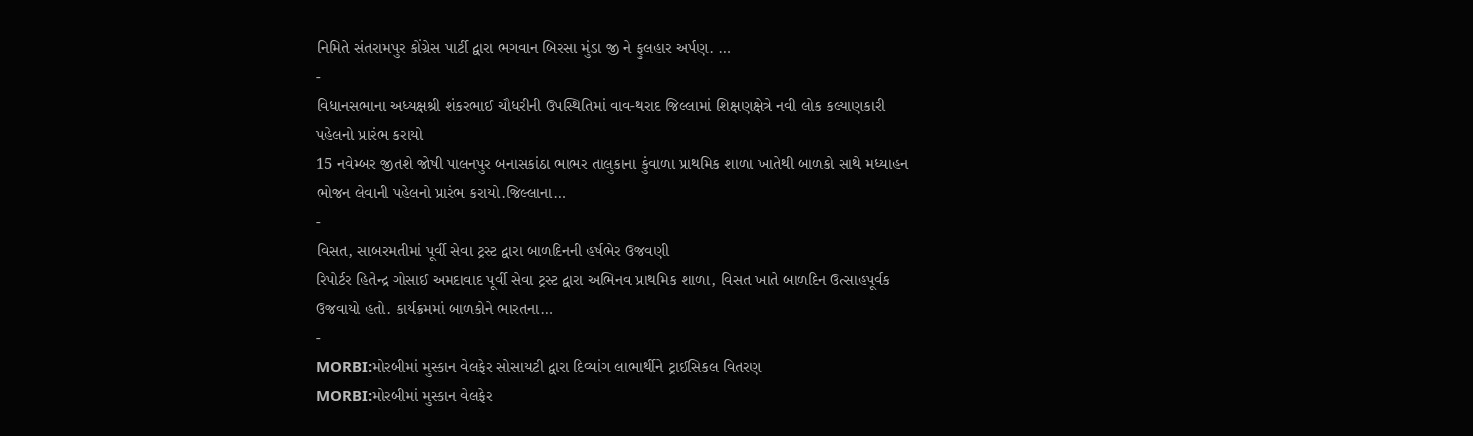નિમિતે સંતરામપુર કોંગ્રેસ પાર્ટી દ્વારા ભગવાન બિરસા મુંડા જી ને ફુલહાર અર્પણ. …
-
વિધાનસભાના અધ્યક્ષશ્રી શંકરભાઈ ચૌધરીની ઉપસ્થિતિમાં વાવ-થરાદ જિલ્લામાં શિક્ષણક્ષેત્રે નવી લોક કલ્યાણકારી પહેલનો પ્રારંભ કરાયો
15 નવેમ્બર જીતશે જોષી પાલનપુર બનાસકાંઠા ભાભર તાલુકાના કુંવાળા પ્રાથમિક શાળા ખાતેથી બાળકો સાથે મધ્યાહન ભોજન લેવાની પહેલનો પ્રારંભ કરાયો.જિલ્લાના…
-
વિસત, સાબરમતીમાં પૂર્વી સેવા ટ્રસ્ટ દ્વારા બાળદિનની હર્ષભેર ઉજવણી
રિપોર્ટર હિતેન્દ્ર ગોસાઈ અમદાવાદ પૂર્વી સેવા ટ્રસ્ટ દ્વારા અભિનવ પ્રાથમિક શાળા, વિસત ખાતે બાળદિન ઉત્સાહપૂર્વક ઉજવાયો હતો. કાર્યક્રમમાં બાળકોને ભારતના…
-
MORBI:મોરબીમાં મુસ્કાન વેલફેર સોસાયટી દ્વારા દિવ્યાંગ લાભાર્થીને ટ્રાઈસિકલ વિતરણ
MORBI:મોરબીમાં મુસ્કાન વેલફેર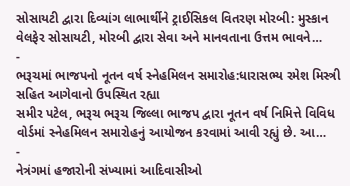સોસાયટી દ્વારા દિવ્યાંગ લાભાર્થીને ટ્રાઈસિકલ વિતરણ મોરબી: મુસ્કાન વેલફેર સોસાયટી, મોરબી દ્વારા સેવા અને માનવતાના ઉત્તમ ભાવને…
-
ભરૂચમાં ભાજપનો નૂતન વર્ષ સ્નેહમિલન સમારોહ:ધારાસભ્ય રમેશ મિસ્ત્રી સહિત આગેવાનો ઉપસ્થિત રહ્યા
સમીર પટેલ, ભરૂચ ભરૂચ જિલ્લા ભાજપ દ્વારા નૂતન વર્ષ નિમિત્તે વિવિધ વોર્ડમાં સ્નેહમિલન સમારોહનું આયોજન કરવામાં આવી રહ્યું છે. આ…
-
નેત્રંગમાં હજારોની સંખ્યામાં આદિવાસીઓ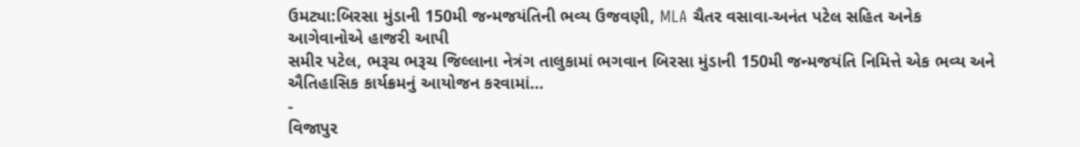ઉમટ્યા:બિરસા મુંડાની 150મી જન્મજયંતિની ભવ્ય ઉજવણી, MLA ચૈતર વસાવા-અનંત પટેલ સહિત અનેક આગેવાનોએ હાજરી આપી
સમીર પટેલ, ભરૂચ ભરૂચ જિલ્લાના નેત્રંગ તાલુકામાં ભગવાન બિરસા મુંડાની 150મી જન્મજયંતિ નિમિત્તે એક ભવ્ય અને ઐતિહાસિક કાર્યક્રમનું આયોજન કરવામાં…
-
વિજાપુર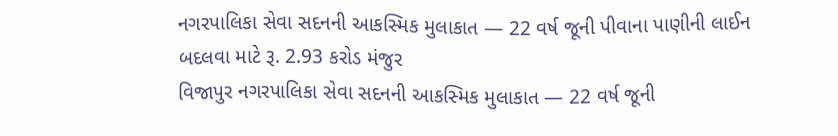નગરપાલિકા સેવા સદનની આકસ્મિક મુલાકાત — 22 વર્ષ જૂની પીવાના પાણીની લાઈન બદલવા માટે રૂ. 2.93 કરોડ મંજુર
વિજાપુર નગરપાલિકા સેવા સદનની આકસ્મિક મુલાકાત — 22 વર્ષ જૂની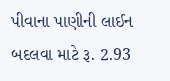પીવાના પાણીની લાઈન બદલવા માટે રૂ. 2.93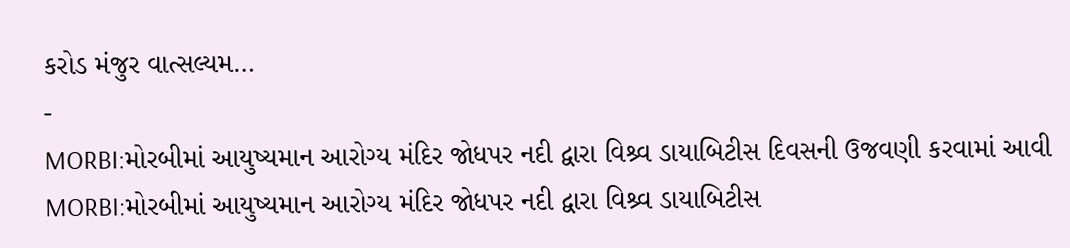કરોડ મંજુર વાત્સલ્યમ…
-
MORBI:મોરબીમાં આયુષ્યમાન આરોગ્ય મંદિર જોધપર નદી દ્વારા વિશ્ર્વ ડાયાબિટીસ દિવસની ઉજવણી કરવામાં આવી
MORBI:મોરબીમાં આયુષ્યમાન આરોગ્ય મંદિર જોધપર નદી દ્વારા વિશ્ર્વ ડાયાબિટીસ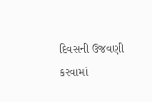દિવસની ઉજવણી કરવામાં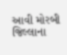આવી મોરબી જિલ્લાના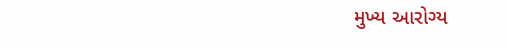મુખ્ય આરોગ્ય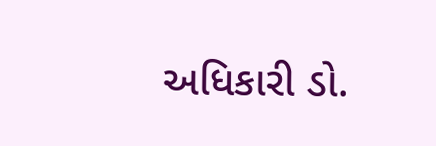અધિકારી ડો.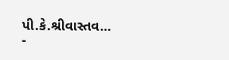પી.કે.શ્રીવાસ્તવ…
-